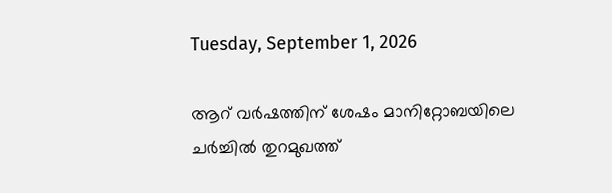Tuesday, September 1, 2026

ആറ് വർഷത്തിന് ശേഷം മാനിറ്റോബയിലെ ചർച്ചിൽ തുറമുഖത്ത്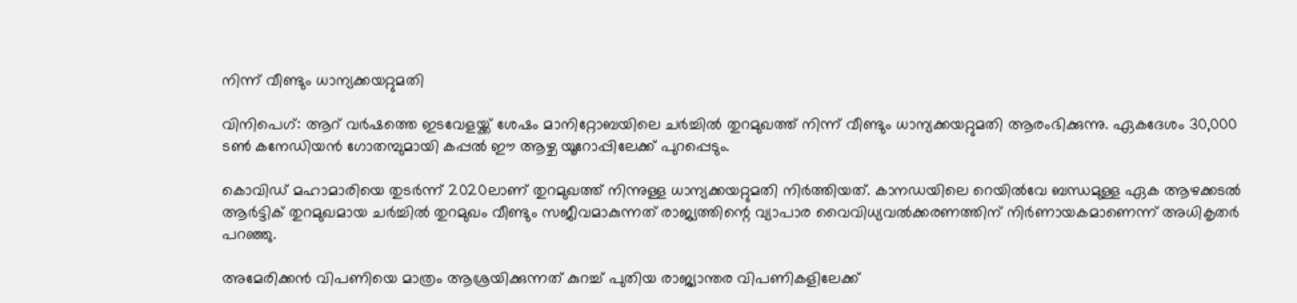നിന്ന് വീണ്ടും ധാന്യക്കയറ്റുമതി

വിനിപെഗ്: ആറ് വർഷത്തെ ഇടവേളയ്ക്ക് ശേഷം മാനിറ്റോബയിലെ ചർച്ചിൽ തുറമുഖത്ത് നിന്ന് വീണ്ടും ധാന്യക്കയറ്റുമതി ആരംഭിക്കുന്നു. ഏകദേശം 30,000 ടൺ കനേഡിയൻ ഗോതമ്പുമായി കപ്പൽ ഈ ആഴ്ച യൂറോപ്പിലേക്ക് പുറപ്പെടും.

കൊവിഡ് മഹാമാരിയെ തുടർന്ന് 2020ലാണ് തുറമുഖത്ത് നിന്നുള്ള ധാന്യക്കയറ്റുമതി നിർത്തിയത്. കാനഡയിലെ റെയിൽവേ ബന്ധമുള്ള ഏക ആഴക്കടൽ ആർട്ടിക് തുറമുഖമായ ചർച്ചിൽ തുറമുഖം വീണ്ടും സജീവമാകുന്നത് രാജ്യത്തിന്റെ വ്യാപാര വൈവിധ്യവൽക്കരണത്തിന് നിർണായകമാണെന്ന് അധികൃതർ പറഞ്ഞു.

അമേരിക്കൻ വിപണിയെ മാത്രം ആശ്രയിക്കുന്നത് കുറച്ച് പുതിയ രാജ്യാന്തര വിപണികളിലേക്ക്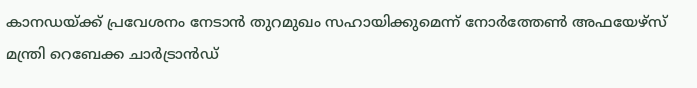കാനഡയ്ക്ക് പ്രവേശനം നേടാൻ തുറമുഖം സഹായിക്കുമെന്ന് നോർത്തേൺ അഫയേഴ്സ് മന്ത്രി റെബേക്ക ചാർട്രാൻഡ്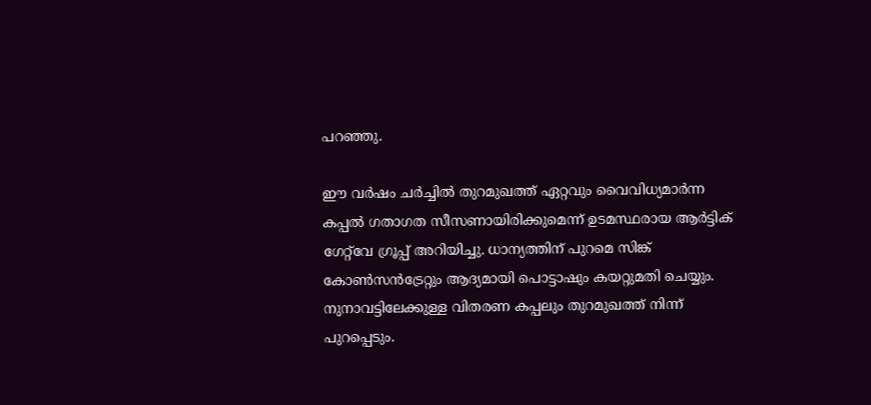പറഞ്ഞു.

ഈ വർഷം ചർച്ചിൽ തുറമുഖത്ത് ഏറ്റവും വൈവിധ്യമാർന്ന കപ്പൽ ഗതാഗത സീസണായിരിക്കുമെന്ന് ഉടമസ്ഥരായ ആർട്ടിക് ഗേറ്റ്‌വേ ഗ്രൂപ്പ് അറിയിച്ചു. ധാന്യത്തിന് പുറമെ സിങ്ക് കോൺസൻട്രേറ്റും ആദ്യമായി പൊട്ടാഷും കയറ്റുമതി ചെയ്യും. നുനാവട്ടിലേക്കുള്ള വിതരണ കപ്പലും തുറമുഖത്ത് നിന്ന് പുറപ്പെടും.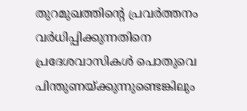തുറമുഖത്തിന്റെ പ്രവർത്തനം വർധിപ്പിക്കുന്നതിനെ പ്രദേശവാസികൾ പൊതുവെ പിന്തുണയ്ക്കുന്നുണ്ടെങ്കിലും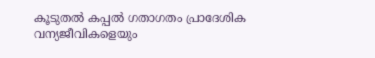കൂടുതൽ കപ്പൽ ഗതാഗതം പ്രാദേശിക വന്യജീവികളെയും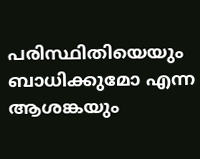പരിസ്ഥിതിയെയും ബാധിക്കുമോ എന്ന ആശങ്കയും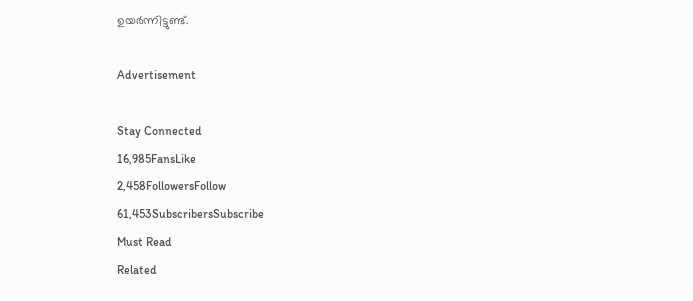ഉയർന്നിട്ടുണ്ട്.

Advertisement

Stay Connected
16,985FansLike
2,458FollowersFollow
61,453SubscribersSubscribe
Must Read
Related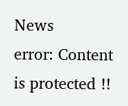News
error: Content is protected !!